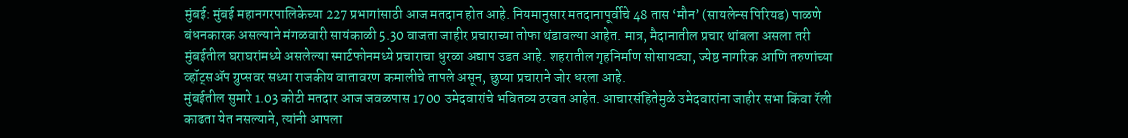मुंबई: मुंबई महानगरपालिकेच्या 227 प्रभागांसाठी आज मतदान होत आहे. नियमानुसार मतदानापूर्वीचे 48 तास ‘मौन’ (सायलेन्स पिरियड) पाळणे बंधनकारक असल्याने मंगळवारी सायंकाळी 5.30 वाजता जाहीर प्रचाराच्या तोफा थंडावल्या आहेत. मात्र, मैदानातील प्रचार थांबला असला तरी मुंबईतील घराघरांमध्ये असलेल्या स्मार्टफोनमध्ये प्रचाराचा धुरळा अद्याप उडत आहे. शहरातील गृहनिर्माण सोसायट्या, ज्येष्ठ नागरिक आणि तरुणांच्या व्हॉट्सॲप ग्रुप्सवर सध्या राजकीय वातावरण कमालीचे तापले असून, छुप्या प्रचाराने जोर धरला आहे.
मुंबईतील सुमारे 1.03 कोटी मतदार आज जवळपास 1700 उमेदवारांचे भवितव्य ठरवत आहेत. आचारसंहितेमुळे उमेदवारांना जाहीर सभा किंवा रॅली काढता येत नसल्याने, त्यांनी आपला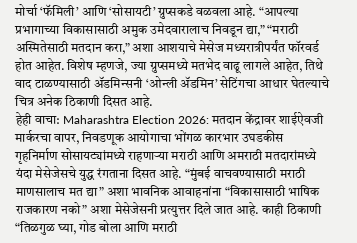मोर्चा ‘फॅमिली’ आणि ‘सोसायटी’ ग्रुप्सकडे वळवला आहे. “आपल्या प्रभागाच्या विकासासाठी अमुक उमेदवारालाच निवडून द्या,” “मराठी अस्मितेसाठी मतदान करा,” अशा आशयाचे मेसेज मध्यरात्रीपर्यंत फॉरवर्ड होत आहेत. विशेष म्हणजे, ज्या ग्रुप्समध्ये मतभेद वाढू लागले आहेत, तिथे वाद टाळण्यासाठी ॲडमिन्सनी ‘ओन्ली ॲडमिन’ सेटिंगचा आधार घेतल्याचे चित्र अनेक ठिकाणी दिसत आहे.
हेही वाचा: Maharashtra Election 2026: मतदान केंद्रावर शाईऐवजी मार्करचा वापर, निवडणूक आयोगाचा भोंगळ कारभार उघडकीस
गृहनिर्माण सोसायट्यांमध्ये राहणाऱ्या मराठी आणि अमराठी मतदारांमध्ये यंदा मेसेजेसचे युद्ध रंगताना दिसत आहे. “मुंबई वाचवण्यासाठी मराठी माणसालाच मत द्या” अशा भावनिक आवाहनांना “विकासासाठी भाषिक राजकारण नको” अशा मेसेजेसनी प्रत्युत्तर दिले जात आहे. काही ठिकाणी “तिळगुळ घ्या, गोड बोला आणि मराठी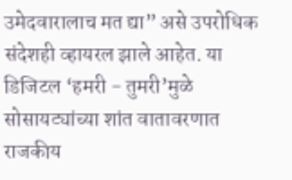उमेदवारालाच मत द्या” असे उपरोधिक संदेशही व्हायरल झाले आहेत. या डिजिटल ‘हमरी - तुमरी’मुळे सोसायट्यांच्या शांत वातावरणात राजकीय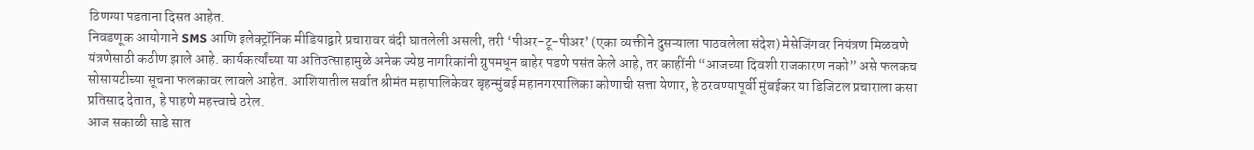ठिणग्या पडताना दिसत आहेत.
निवडणूक आयोगाने SMS आणि इलेक्ट्रॉनिक मीडियाद्वारे प्रचारावर बंदी घातलेली असली, तरी ‘पीअर-टू-पीअर’ (एका व्यक्तीने दुसऱ्याला पाठवलेला संदेश) मेसेजिंगवर नियंत्रण मिळवणे यंत्रणेसाठी कठीण झाले आहे. कार्यकर्त्यांच्या या अतिउत्साहामुळे अनेक ज्येष्ठ नागरिकांनी ग्रुपमधून बाहेर पडणे पसंत केले आहे, तर काहींनी “आजच्या दिवशी राजकारण नको” असे फलकच सोसायटीच्या सूचना फलकावर लावले आहेत. आशियातील सर्वात श्रीमंत महापालिकेवर बृहन्मुंबई महानगरपालिका कोणाची सत्ता येणार, हे ठरवण्यापूर्वी मुंबईकर या डिजिटल प्रचाराला कसा प्रतिसाद देतात, हे पाहणे महत्त्वाचे ठरेल.
आज सकाळी साडे सात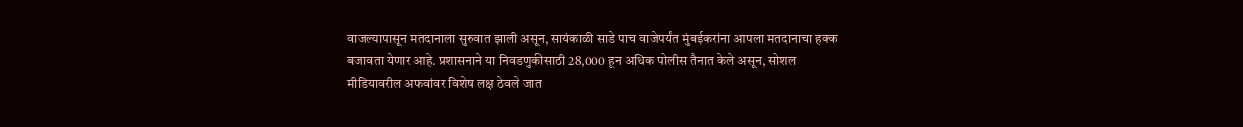वाजल्यापासून मतदानाला सुरुवात झाली असून, सायंकाळी साडे पाच वाजेपर्यंत मुंबईकरांना आपला मतदानाचा हक्क बजावता येणार आहे. प्रशासनाने या निवडणुकीसाठी 28,000 हून अधिक पोलीस तैनात केले असून, सोशल मीडियावरील अफवांवर विशेष लक्ष ठेवले जात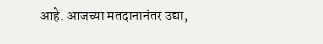आहे. आजच्या मतदानानंतर उद्या,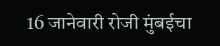16 जानेवारी रोजी मुंबईचा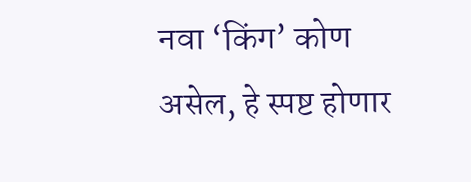नवा ‘किंग’ कोण असेल, हे स्पष्ट होणार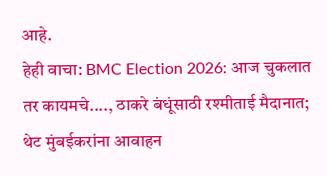आहे.
हेही वाचा: BMC Election 2026: आज चुकलात तर कायमचे...., ठाकरे बंधूंसाठी रश्मीताई मैदानात; थेट मुंबईकरांना आवाहन